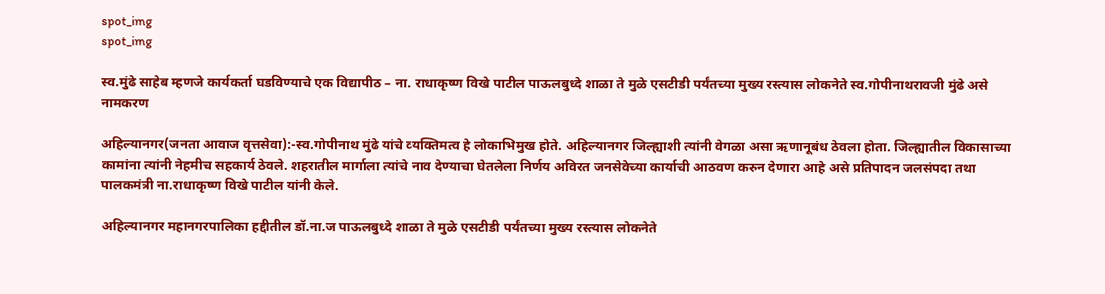spot_img
spot_img

स्‍व.मुंढे साहेब म्‍हणजे कार्यक‍र्ता घडविण्‍याचे एक विद्यापीठ – ना. राधाकृष्ण विखे पाटील पाऊलबुध्‍दे शाळा ते मुळे एसटीडी पर्यंतच्‍या मुख्‍य रस्‍त्‍यास लोकनेते स्‍व.गोपीनाथरावजी मुंढे असे नामकरण

अहिल्‍यानगर(जनता आवाज वृत्तसेवा):-स्‍व.गोपीनाथ मुंढे यांचे व्‍यक्तिमत्‍व हे लोकाभिमुख होते. अहिल्‍यानगर जिल्‍ह्याशी त्‍यांनी वेगळा असा ऋणानूबंध ठेवला होता. जिल्‍ह्यातील विकासाच्‍या कामांना त्‍यांनी नेहमीच सहकार्य ठेवले. शहरातील मार्गाला त्‍यांचे नाव देण्‍याचा घेतलेला निर्णय अविरत जनसेवेच्‍या कार्याची आठवण करुन देणारा आहे असे प्रतिपादन जलसंपदा तथा पालकमंत्री ना.राधाकृष्‍ण विखे पाटील यांनी केले.

अहिल्‍यानगर महानगरपालिका हद्दीतील डॉ.ना.ज पाऊलबुध्‍दे शाळा ते मुळे एसटीडी पर्यंतच्‍या मुख्‍य रस्‍त्‍यास लोकनेते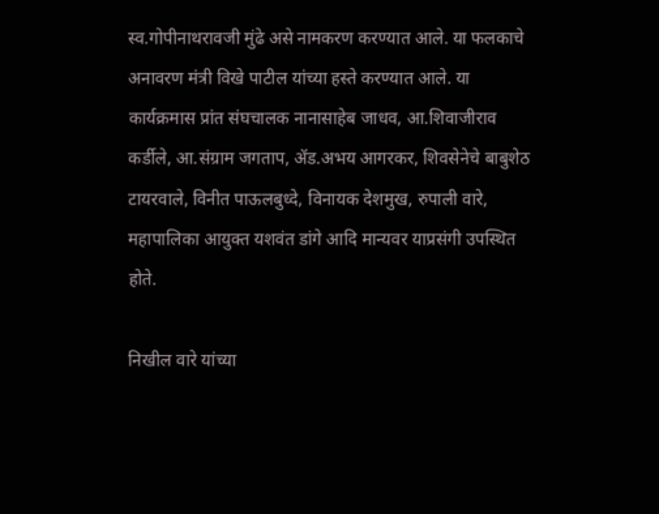स्‍व.गोपीनाथरावजी मुंढे असे नामकरण करण्‍यात आले. या फलकाचे अनावरण मंत्री विखे पाटील यांच्‍या हस्‍ते करण्‍यात आले. या कार्यक्रमास प्रांत संघचालक नानासाहेब जाधव, आ.शिवाजीराव कर्डीले, आ.संग्राम जगताप, ॲड.अभय आगरकर, शिवसेनेचे बाबुशेठ टायरवाले, विनीत पाऊलबुध्‍दे, विनायक देशमुख, रुपाली वारे, महापालिका आयुक्‍त यशवंत डांगे आदि मान्‍यवर याप्रसंगी उपस्थित होते.

निखील वारे यांच्‍या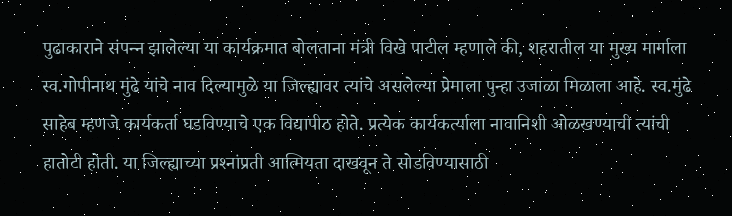पुढाकाराने संपन्‍न झालेल्‍या या कार्यक्रमात बोलताना मंत्री विखे पाटील म्‍हणाले की, शहरातील या मुख्‍य मार्गाला स्‍व.गोपीनाथ मुंढे यांचे नाव दिल्‍यामुळे या जिल्‍ह्यावर त्‍यांचे असलेल्‍या प्रेमाला पुन्‍हा उजाळा मिळाला आहे. स्‍व.मुंढे साहेब म्‍हणजे कार्यक‍र्ता घडविण्‍याचे एक विद्यापीठ होते. प्रत्‍येक कार्यकर्त्‍याला नावानिशी ओळखण्‍याची त्‍यांची हातोटी होती. या जिल्‍ह्याच्‍या प्रश्‍नांप्रती आत्मियता दाखवून ते सोडविण्‍यासाठी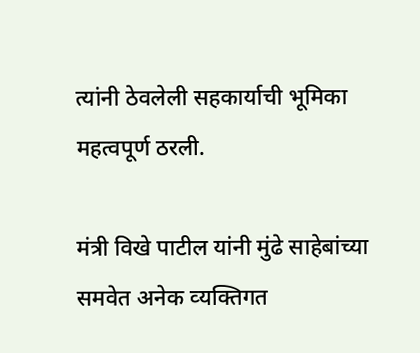त्‍यांनी ठेवलेली सहकार्याची भूमिका महत्‍वपूर्ण ठरली.

मंत्री विखे पाटील यांनी मुंढे साहेबांच्‍या समवेत अनेक व्‍यक्तिगत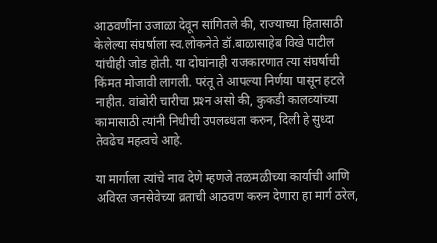आठवणींना उजाळा देवून सांगितले की, राज्‍याच्‍या हितासाठी केलेल्‍या संघर्षाला स्‍व.लोकनेते डॉ.बाळासाहेब विखे पाटील यांचीही जोड होती. या दोघांनाही राजकारणात त्‍या संघर्षाची किंमत मोजावी लागली. परंतू ते आपल्‍या निर्णया पासून हटले नाहीत. वांबोरी चारीचा प्रश्‍न असो की, कुकडी कालव्‍यांच्‍या कामासाठी त्‍यांनी निधीची उपलब्‍धता करुन, दिली हे सुध्‍दा तेवढेच महत्‍वचे आहे.

या मार्गाला त्‍यांचे नाव देणे म्‍हणजे तळमळीच्‍या कार्याची आणि अविरत जनसेवेच्‍या व्रताची आठवण करुन देणारा हा मार्ग ठरेल,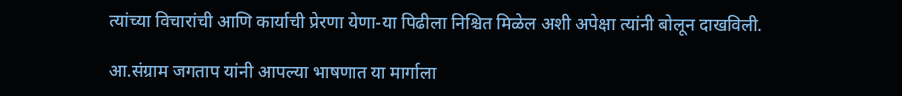त्‍यांच्‍या विचारांची आणि कार्याची प्रेरणा येणा-या पिढीला निश्चित मिळेल अशी अपेक्षा त्‍यांनी बोलून दाखविली.

आ.संग्राम जगताप यांनी आपल्‍या भाषणात या मार्गाला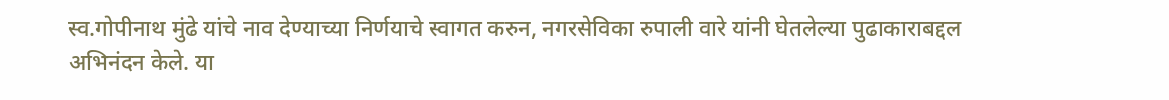स्‍व.गोपीनाथ मुंढे यांचे नाव देण्‍याच्‍या निर्णयाचे स्‍वागत करुन, नगरसेविका रुपाली वारे यांनी घेतलेल्‍या पुढाकाराबद्दल अभिनंदन केले. या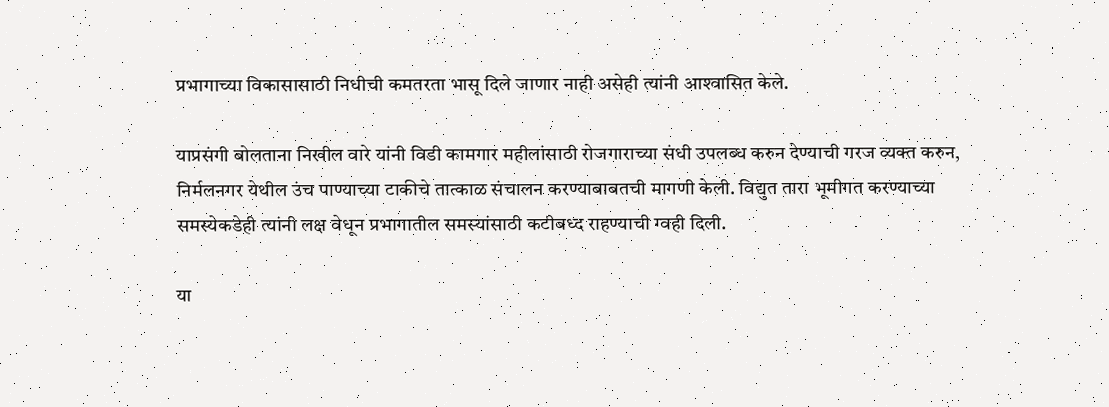प्रभागाच्‍या विकासासाठी निधीची कमतरता भासू दिले जाणार नाही असेही त्‍यांनी आश्‍वासि‍त केले.

याप्रसंगी बोलताना निखील वारे यांनी विडी कामगार महीलांसाठी रोजगाराच्‍या संधी उपलब्‍ध करुन देण्‍याची गरज व्‍यक्‍त करुन, निर्मलनगर येथील उंच पाण्‍याच्‍या टाकीचे तात्काळ संचालन करण्‍याबाबतची मागणी केली. विद्युत तारा भूमीगत करण्‍याच्‍या समस्‍येकडेही त्‍यांनी लक्ष वेधून प्रभागातील समस्‍यांसाठी कटीबध्‍द राहण्‍याची ग्‍वही दिली.

या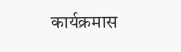कार्यक्रमास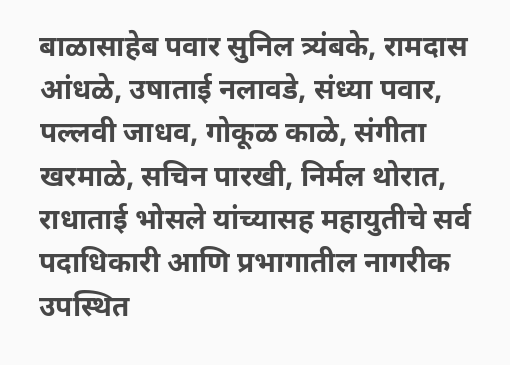बाळासाहेब पवार सुनिल त्र्यंबके, रामदास आंधळे, उषाताई नलावडे, संध्‍या पवार, पल्‍लवी जाधव, गोकूळ काळे, संगीता खरमाळे, स‍चिन पारखी, निर्मल थोरात, राधाताई भोसले यांच्‍यासह महायुतीचे सर्व पदाधिकारी आणि प्रभागातील नागरीक उपस्थित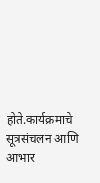होते.कार्यक्रमाचे सूत्रसंचलन आणि आभार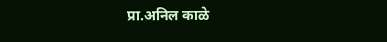प्रा.अनिल काळे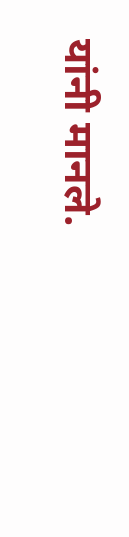यांनी मानले.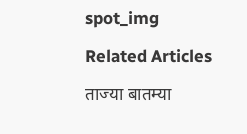spot_img

Related Articles

ताज्या बातम्या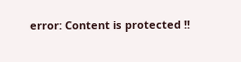error: Content is protected !!